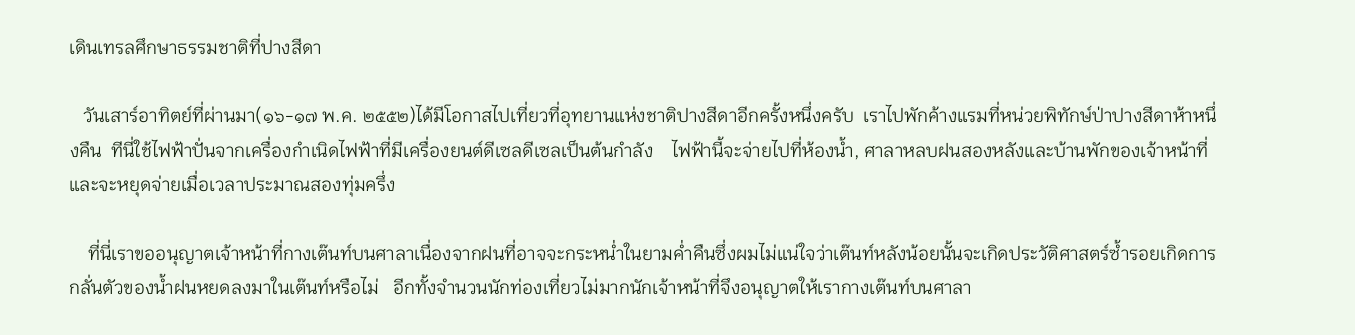เดินเทรลศึกษาธรรมชาติที่ปางสีดา

   วันเสาร์อาทิตย์ที่ผ่านมา(๑๖-๑๗ พ.ค. ๒๕๕๒)ได้มีโอกาสไปเที่ยวที่อุทยานแห่งชาติปางสีดาอีกครั้งหนึ่งครับ  เราไปพักค้างแรมที่หน่วยพิทักษ์ป่าปางสีดาห้าหนึ่งคืน  ทีนี่ใช้ไฟฟ้าปั่นจากเครื่องกำเนิดไฟฟ้าที่มีเครื่องยนต์ดีเซลดีเซลเป็นต้นกำลัง    ไฟฟ้านี้จะจ่ายไปที่ห้องน้ำ, ศาลาหลบฝนสองหลังและบ้านพักของเจ้าหน้าที่    และจะหยุดจ่ายเมื่อเวลาประมาณสองทุ่มครึ่ง

    ที่นี่เราขออนุญาตเจ้าหน้าที่กางเต๊นท์บนศาลาเนื่องจากฝนที่อาจจะกระหน่ำในยามค่ำคืนซึ่งผมไม่แน่ใจว่าเต๊นท์หลังน้อยนั้นจะเกิดประวัติศาสตร์ซ้ำรอยเกิดการกลั่นตัวของน้ำฝนหยดลงมาในเต๊นท์หรือไม่   อีกทั้งจำนวนนักท่องเที่ยวไม่มากนักเจ้าหน้าที่จึงอนุญาตให้เรากางเต๊นท์บนศาลา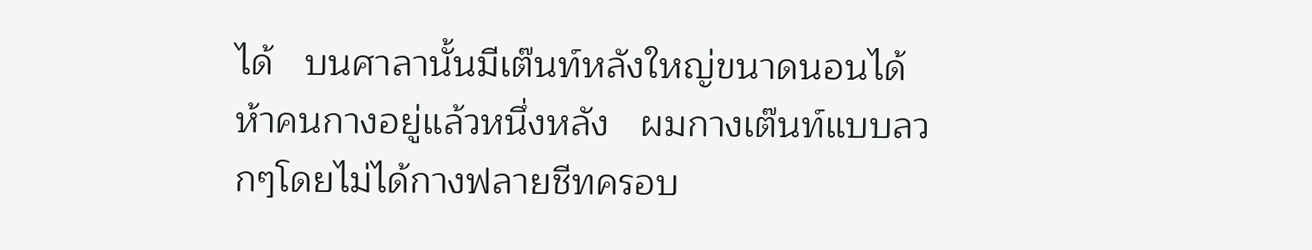ได้   บนศาลานั้นมีเต๊นท์หลังใหญ่ขนาดนอนได้ห้าคนกางอยู่แล้วหนึ่งหลัง   ผมกางเต๊นท์แบบลวกๆโดยไม่ได้กางฟลายชีทครอบ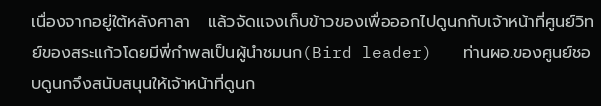เนื่องจากอยู่ใต้หลังศาลา   แล้วจัดแจงเก็บข้าวของเพื่อออกไปดูนกกับเจ้าหน้าที่ศูนย์วิทย์ของสระแก้วโดยมีพี่กำพลเป็นผู้นำชมนก(Bird leader)   ท่านผอ.ของศูนย์ชอบดูนกจึงสนับสนุนให้เจ้าหน้าที่ดูนก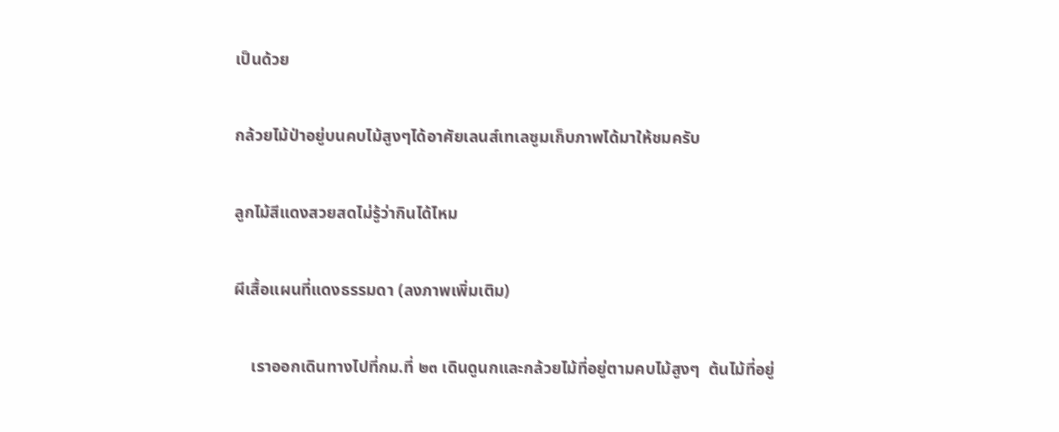เป็นด้วย

กล้วยไม้ป่าอยู่บนคบไม้สูงๆได้อาศัยเลนส์เทเลซูมเก็บภาพได้มาให้ชมครับ

ลูกไม้สีแดงสวยสดไม่รู้ว่ากินได้ไหม

ผีเสื้อแผนที่แดงธรรมดา (ลงภาพเพิ่มเติม)

    เราออกเดินทางไปที่กม.ที่ ๒๓ เดินดูนกและกล้วยไม้ที่อยู่ตามคบไม้สูงๆ  ต้นไม้ที่อยู่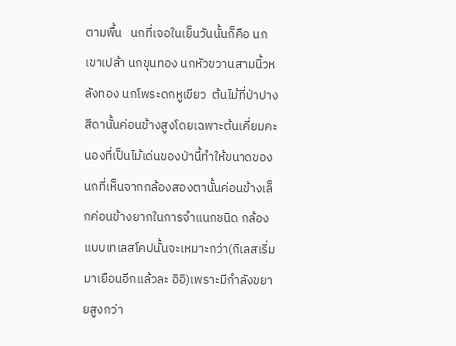ตามพื้น   นกที่เจอในเย็นวันนั้นก็คือ นกเขาเปล้า นกขุนทอง นกหัวขวานสามนิ้วหลังทอง นกโพระดกหูเขียว  ต้นไม้ที่ป่าปางสีดานั้นค่อนข้างสูงโดยเฉพาะต้นเคี่ยมคะนองที่เป็นไม้เด่นของป่านี้ทำให้ขนาดของนกที่เห็นจากกล้องสองตานั้นค่อนข้างเล็กค่อนข้างยากในการจำแนกชนิด กล้องแบบเทเลสโคปนั้นจะเหมาะกว่า(กิเลสเริ่มมาเยือนอีกแล้วละ อิอิ)เพราะมีกำลังขยายสูงกว่า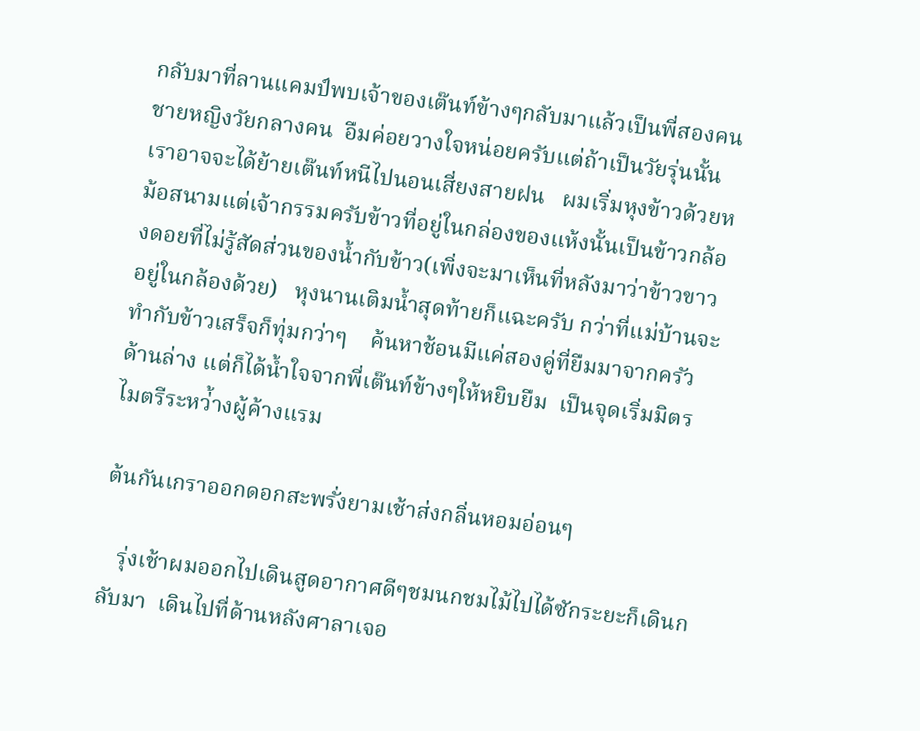กลับมาที่ลานแคมป์พบเจ้าของเต๊นท์ข้างๆกลับมาแล้วเป็นพี่สองคนชายหญิงวัยกลางคน  อืมค่อยวางใจหน่อยครับแต่ถ้าเป็นวัยรุ่นนั้นเราอาจจะได้ย้ายเต๊นท์หนีไปนอนเสี่ยงสายฝน   ผมเริ่มหุงข้าวด้วยหม้อสนามแต่เจ้ากรรมครับข้าวที่อยู่ในกล่องของแห้งนั้นเป็นข้าวกล้องดอยที่ไม่รู้สัดส่วนของน้ำกับข้าว(เพิ่งจะมาเห็นที่หลังมาว่าข้าวขาวอยู่ในกล้องด้วย)   หุงนานเติมน้ำสุดท้ายก็แฉะครับ กว่าที่แม่บ้านจะทำกับข้าวเสร็จก็ทุ่มกว่าๆ    ค้นหาช้อนมีแค่สองคู่ที่ยืมมาจากครัวด้านล่าง แต่ก็ได้น้ำใจจากพี่เต๊นท์ข้างๆให้หยิบยืม  เป็นจุดเริ่มมิตรไมตรีระหว่้างผู้ค้างแรม

ต้นกันเกราออกดอกสะพรั่งยามเช้าส่งกลิ่นหอมอ่อนๆ

   รุ่งเช้าผมออกไปเดินสูดอากาศดีๆชมนกชมไม้ไปได้ซักระยะก็เดินกลับมา  เดินไปที่ด้านหลังศาลาเจอ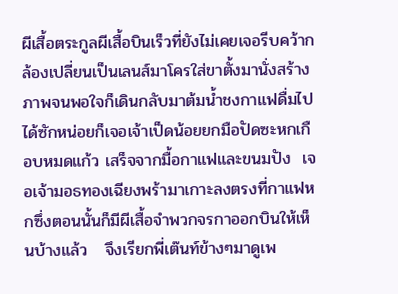ผีเสื้อตระกูลผีเสื้อบินเร็วที่ยังไม่เคยเจอรีบคว้ากล้องเปลี่ยนเป็นเลนส์มาโครใส่ขาตั้งมานั่งสร้างภาพจนพอใจก็เดินกลับมาต้มน้ำชงกาแฟดื่มไปได้ซักหน่อยก็เจอเจ้าเป็ดน้อยยกมือปัดซะหกเกือบหมดแก้ว เสร็จจากมื้อกาแฟและขนมปัง  เจอเจ้ามอธทองเฉียงพร้ามาเกาะลงตรงที่กาแฟหกซึ่งตอนนั้นก็มีผีเสื้อจำพวกจรกาออกบินให้เห็นบ้างแล้ว   จึงเรียกพี่เต๊นท์ข้างๆมาดูเพ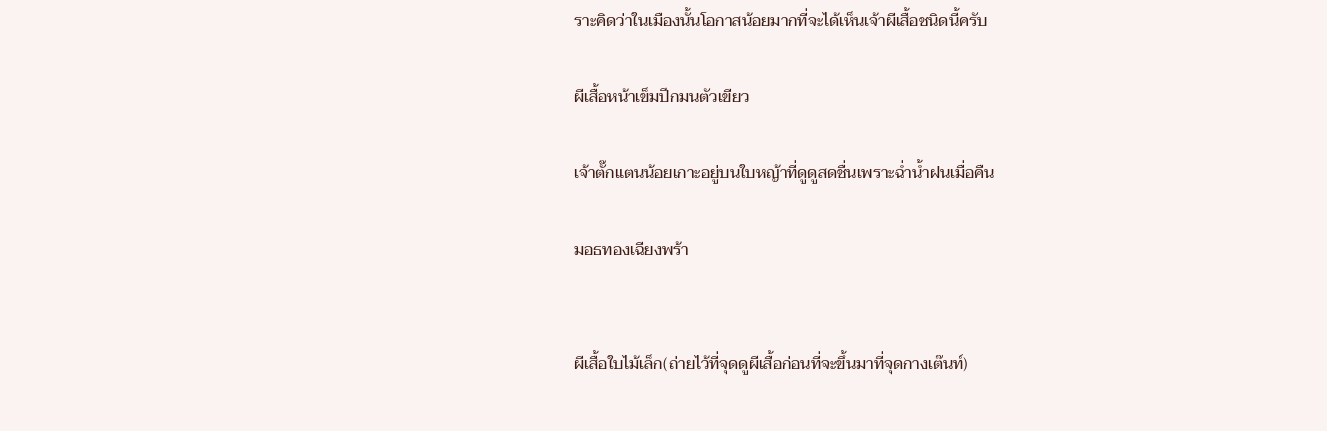ราะคิดว่าในเมืองนั้นโอกาสน้อยมากที่จะได้เห็นเจ้าผีเสื้อชนิดนี้ครับ

ผีเสื้อหน้าเข็มปีกมนตัวเขียว

เจ้าตั๊กแตนน้อยเกาะอยู่บนใบหญ้าที่ดูดูสดชื่นเพราะฉ่ำน้ำฝนเมื่อคืน

มอธทองเฉียงพร้า


ผีเสื้อใบไม้เล็ก(ถ่ายไว้ที่จุดดูผีเสื้อก่อนที่จะขึ้นมาที่จุดกางเต๊นท์)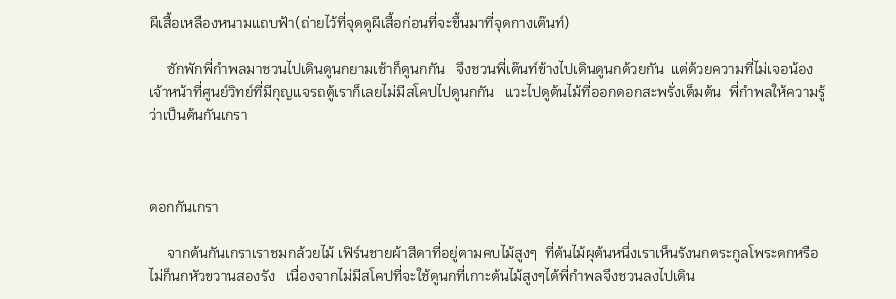ผีเสื้อเหลืองหนามแถบฟ้า(ถ่ายไว้ที่จุดดูผีเสื้อก่อนที่จะขึ้นมาที่จุดกางเต๊นท์)

     ซักพักพี่กำพลมาชวนไปเดินดูนกยามเช้าก็ดูนกกัน   จึงชวนพี่เต๊นท์ข้างไปเดินดูนกด้วยกัน  แต่ด้วยความที่ไม่เจอน้องเจ้าหน้าที่ศูนย์วิทย์ที่มีกุญแจรถตู้เราก็เลยไม่มีสโคปไปดูนกกัน   แวะไปดูต้นไม้ที่ออกดอกสะพรั่งเต็มต้น  พี่กำพลให้ความรู้ว่าเป็นต้นกันเกรา



ดอกกันเกรา

     จากต้นกันเกราเราชมกล้วยไม้ เฟิร์นชายผ้าสีดาที่อยู่ตามคบไม้สูงๆ  ที่ต้นไม้ผุต้นหนึ่งเราเห็นรังนกตระกูลโพระดกหรือไม่ก็นกหัวขวานสองรัง   เนื่องจากไม่มีสโคปที่จะใช้ดูนกที่เกาะต้นไม้สูงๆได้พี่กำพลจึงชวนลงไปเดิน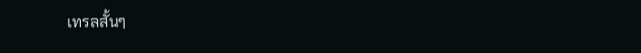เทรลสั้นๆ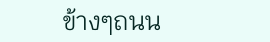ข้างๆถนน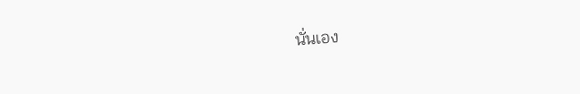นั่นเอง